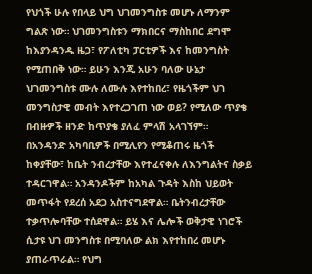የህጎች ሁሉ የበላይ ህግ ህገመንግስቱ መሆኑ ለማንም ግልጽ ነው። ህገመንግስቱን ማክበርና ማስከበር ደግሞ ከእያንዳንዱ ዜጋ፣ የፖለቲካ ፓርቲዎች እና ከመንግስት የሚጠበቅ ነው። ይሁን እንጂ አሁን ባለው ሁኔታ ህገመንግስቱ ሙሉ ለሙሉ እየተከበረ፣ የዜጎችም ህገ መንግስታዊ መብት እየተረጋገጠ ነው ወይ? የሚለው ጥያቄ በብዙዎች ዘንድ ከጥያቄ ያለፈ ምላሽ አላገኘም።
በአንዳንድ አካባቢዎች በሚሊየን የሚቆጠሩ ዜጎች ከቀያቸው፣ ከቤት ንብረታቸው እየተፈናቀሉ ለእንግልትና ስቃይ ተዳርገዋል። አንዳንዶችም ከአካል ጉዳት እስከ ህይወት መጥፋት የደረሰ አደጋ አስተናግደዋል። ቤትንብረታቸው ተቃጥሎባቸው ተሰደዋል። ይሄ እና ሌሎች ወቅታዊ ነገሮች ሲታዩ ህገ መንግስቱ በሚባለው ልክ እየተከበረ መሆኑ ያጠራጥራል። የህግ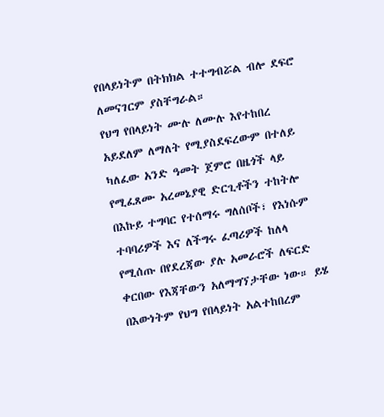የበላይነትም በትክክል ተተግብሯል ብሎ ደፍሮ ለመናገርም ያስቸግራል።
የህግ የበላይነት ሙሉ ለሙሉ እየተከበረ አይደለም ለማለት የሚያስደፍረውም በተለይ ካለፈው አንድ ዓመት ጀምሮ በዜጎች ላይ የሚፈጸሙ አረመኔያዊ ድርጊቶችን ተከትሎ በእኩይ ተግባር የተሰማሩ ግለሰቦች፣ የእነሱም ተባባሪዎች እና ለችግሩ ፈጣሪዎች ከለላ የሚሰጡ በየደረጃው ያሉ አመራሮች ለፍርድ ቀርበው የእጃቸውን አለማግኘታቸው ነው። ይሄ በእውነትም የህግ የበላይነት አልተከበረም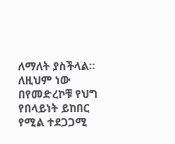ለማለት ያስችላል። ለዚህም ነው በየመድረኮቹ የህግ የበላይነት ይከበር የሚል ተደጋጋሚ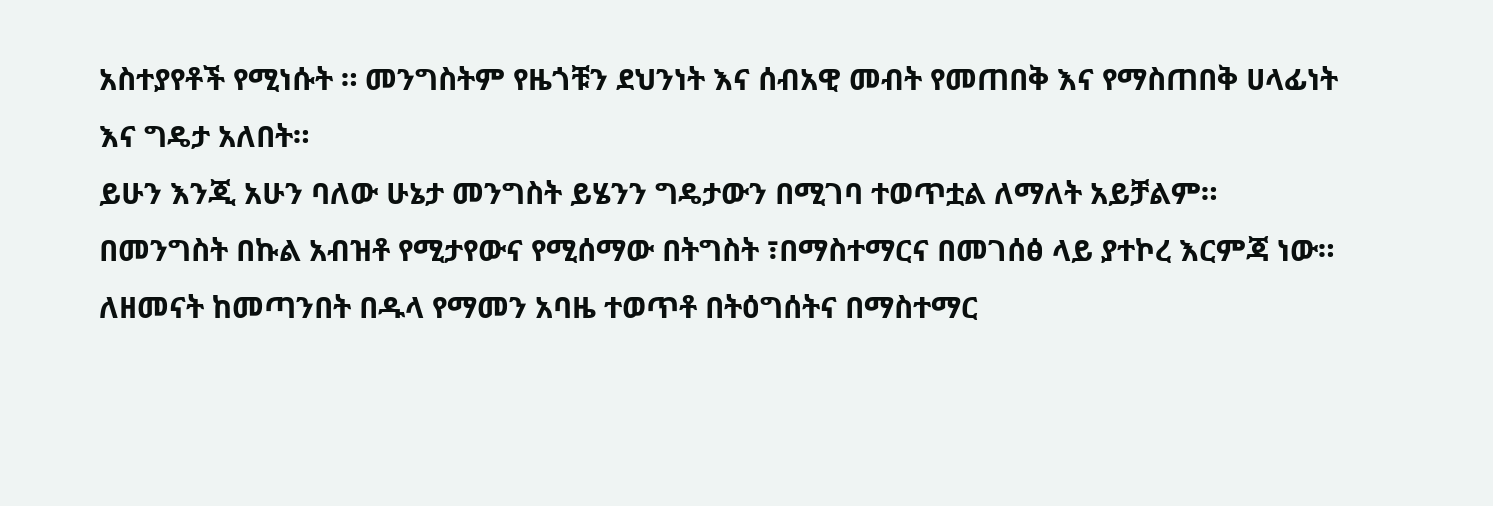አስተያየቶች የሚነሱት ። መንግስትም የዜጎቹን ደህንነት እና ሰብአዊ መብት የመጠበቅ እና የማስጠበቅ ሀላፊነት እና ግዴታ አለበት።
ይሁን እንጂ አሁን ባለው ሁኔታ መንግስት ይሄንን ግዴታውን በሚገባ ተወጥቷል ለማለት አይቻልም። በመንግስት በኩል አብዝቶ የሚታየውና የሚሰማው በትግስት ፣በማስተማርና በመገሰፅ ላይ ያተኮረ እርምጃ ነው። ለዘመናት ከመጣንበት በዱላ የማመን አባዜ ተወጥቶ በትዕግሰትና በማስተማር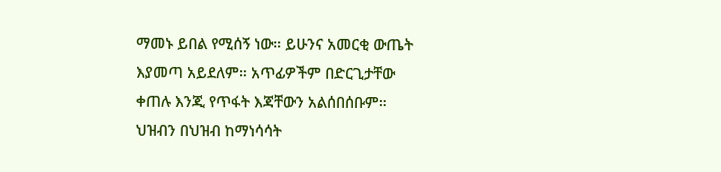ማመኑ ይበል የሚሰኝ ነው። ይሁንና አመርቂ ውጤት እያመጣ አይደለም። አጥፊዎችም በድርጊታቸው ቀጠሉ እንጂ የጥፋት እጃቸውን አልሰበሰቡም። ህዝብን በህዝብ ከማነሳሳት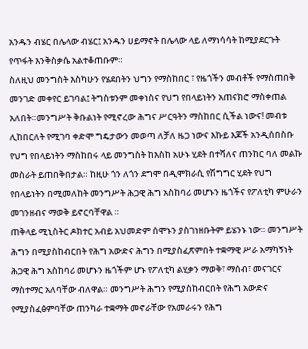አንዱን ብሄር በሌላው ብሄር፤ አንዱን ሀይማኖት በሌላው ላይ ለማነሳሳት ከሚያደርጉት የጥፋት እንቅስቃሴ አልተቆጠቡም።
ስለዚህ መንግስት እስካሁን የሄደበትን ህግን የማስከበር ፣ የዜጎችን መብቶች የማስጠበቅ መንገድ መቀየር ይገባል፤ ትግስቱንም መቀነስና የህግ የበላይነትን አጠናክሮ ማስቀጠል አለበት።መንግሥት ቅቡልነት የሚኖረው ሕግና ሥርዓትን ማስከበር ሲችል ነውና! መብቱ ሊከበርለት የሚገባ ቀድሞ ግዴታውን መወጣ ለቻለ ዜጋ ነውና እኩይ እጆች አንዲሰበስቡ የህግ የበላይነትን ማስከበሩ ላይ መንግስት ከእስከ አሁኑ ሂደት በተሻለና ጠንከር ባለ መልኩ መስራት ይጠበቅበታል። ከዚሁ ጎን ለጎን ደግሞ በዲሞክራሲ የሽግግር ሂደት የህግ የበላይነትን በሚመለከት መንግሥት ሕጋዊ ሕግ አስከባሪ መሆኑን ዜጎችና የፖለቲካ ምሁራን መገንዘብና ማወቅ ይኖርባቸዋል ።
ጠቅላይ ሚኒስትር ዶክተር አብይ አህመድም ሰሞኑን ያስገነዘቡትም ይሄንኑ ነው። መንግሥት ሕግን በሚያስከብርበት የሕግ አውድና ሕግን በሚያስፈጽምበት ተቋማዊ ሥራ አማካኝነት ሕጋዊ ሕግ አስከባሪ መሆኑን ዜጎችም ሆኑ የፖለቲካ ልሂቃን ማወቅ፣ ማሰብ፣ መናገርና ማስተማር አለባቸው ብለዋል። መንግሥት ሕግን የሚያስከብርበት የሕግ አውድና የሚያስፈፅምባቸው ጠንካራ ተቋማት መኖራቸው የአመራሩን የሕግ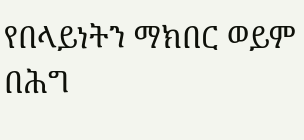የበላይነትን ማክበር ወይም በሕግ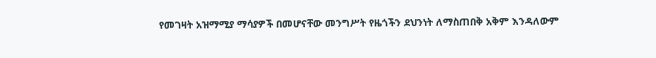የመገዛት አዝማሚያ ማሳያዎች በመሆናቸው መንግሥት የዜጎችን ደህንነት ለማስጠበቅ አቅም እንዳለውም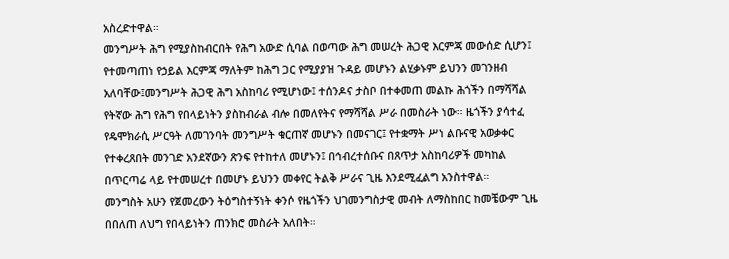አስረድተዋል።
መንግሥት ሕግ የሚያስከብርበት የሕግ አውድ ሲባል በወጣው ሕግ መሠረት ሕጋዊ እርምጃ መውሰድ ሲሆን፤ የተመጣጠነ የኃይል እርምጃ ማለትም ከሕግ ጋር የሚያያዝ ጉዳይ መሆኑን ልሂቃኑም ይህንን መገንዘብ አለባቸው፤መንግሥት ሕጋዊ ሕግ አስከባሪ የሚሆነው፤ ተሰንዶና ታስቦ በተቀመጠ መልኩ ሕጎችን በማሻሻል የትኛው ሕግ የሕግ የበላይነትን ያስከብራል ብሎ በመለየትና የማሻሻል ሥራ በመስራት ነው። ዜጎችን ያሳተፈ የዴሞክራሲ ሥርዓት ለመገንባት መንግሥት ቁርጠኛ መሆኑን በመናገር፤ የተቋማት ሥነ ልቡናዊ አወቃቀር የተቀረጸበት መንገድ አንደኛውን ጽንፍ የተከተለ መሆኑን፤ በኅብረተሰቡና በጸጥታ አስከባሪዎች መካከል በጥርጣሬ ላይ የተመሠረተ በመሆኑ ይህንን መቀየር ትልቅ ሥራና ጊዜ እንደሚፈልግ አንስተዋል።
መንግስት አሁን የጀመረውን ትዕግስተኝነት ቀንሶ የዜጎችን ህገመንግስታዊ መብት ለማስከበር ከመቼውም ጊዜ በበለጠ ለህግ የበላይነትን ጠንክሮ መስራት አለበት።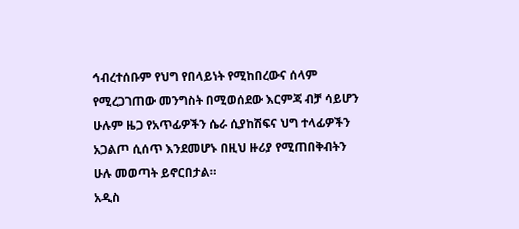ኅብረተሰቡም የህግ የበላይነት የሚከበረውና ሰላም የሚረጋገጠው መንግስት በሚወሰደው እርምጃ ብቻ ሳይሆን ሁሉም ዜጋ የአጥፊዎችን ሴራ ሲያከሽፍና ህግ ተላፊዎችን አጋልጦ ሲሰጥ እንደመሆኑ በዚህ ዙሪያ የሚጠበቅብትን ሁሉ መወጣት ይኖርበታል።
አዲስ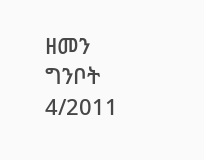ዘመን ግንቦት 4/2011